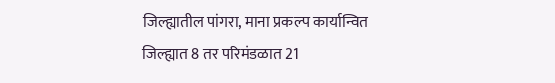जिल्ह्यातील पांगरा, माना प्रकल्प कार्यान्वित
जिल्ह्यात 8 तर परिमंडळात 21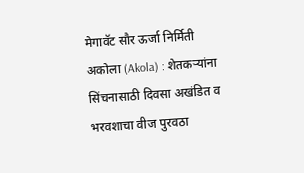मेगावॅट सौर ऊर्जा निर्मिती
अकोला (Akola) : शेतकऱ्यांना सिंचनासाठी दिवसा अखंडित व भरवशाचा वीज पुरवठा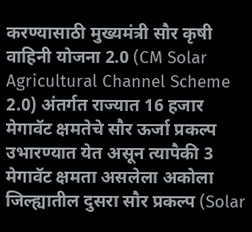करण्यासाठी मुख्यमंत्री सौर कृषी वाहिनी योजना 2.0 (CM Solar Agricultural Channel Scheme 2.0) अंतर्गत राज्यात 16 हजार मेगावॅट क्षमतेचे सौर ऊर्जा प्रकल्प उभारण्यात येत असून त्यापैकी 3 मेगावॅट क्षमता असलेला अकोला जिल्ह्यातील दुसरा सौर प्रकल्प (Solar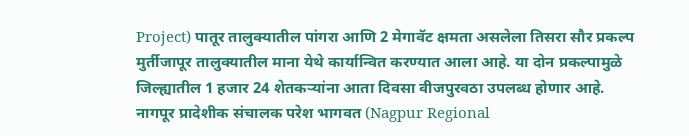Project) पातूर तालुक्यातील पांगरा आणि 2 मेगावॅट क्षमता असलेला तिसरा सौर प्रकल्प मुर्तीजापूर तालुक्यातील माना येथे कार्यान्वित करण्यात आला आहे. या दोन प्रकल्पामुळे जिल्ह्यातील 1 हजार 24 शेतकऱ्यांना आता दिवसा वीजपुरवठा उपलब्ध होणार आहे.
नागपूर प्रादेशीक संचालक परेश भागवत (Nagpur Regional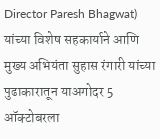Director Paresh Bhagwat) यांच्या विशेष सहकार्याने आणि मुख्य अभियंता सुहास रंगारी यांच्या पुढाकारातून याअगोदर 5 ऑक्टोबरला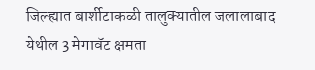जिल्ह्यात बार्शीटाकळी तालुक्यातील जलालाबाद येथील 3 मेगावॅट क्षमता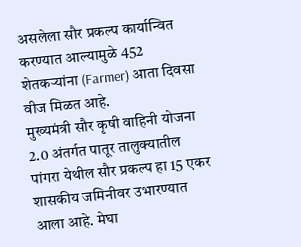असलेला सौर प्रकल्प कार्यान्वित करण्यात आल्यामुळे 452 शेतकऱ्यांना (Farmer) आता दिवसा वीज मिळत आहे.
मुख्यमंत्री सौर कृषी वाहिनी योजना 2.0 अंतर्गत पातूर तालुक्यातील पांगरा येथील सौर प्रकल्प हा 15 एकर शासकीय जमिनीवर उभारण्यात आला आहे. मेघा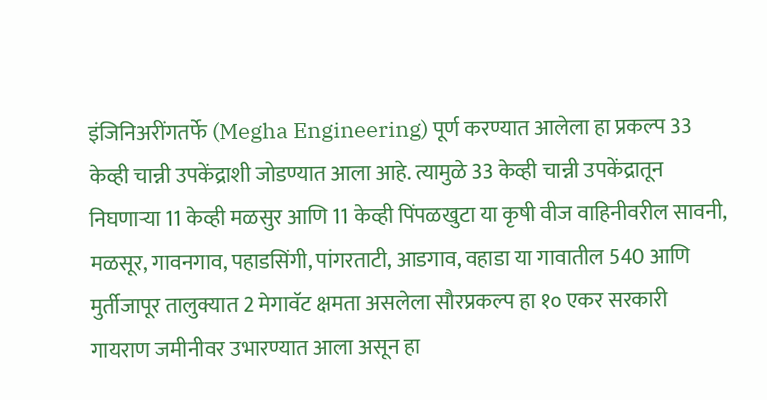इंजिनिअरींगतर्फे (Megha Engineering) पूर्ण करण्यात आलेला हा प्रकल्प 33 केव्ही चान्नी उपकेंद्राशी जोडण्यात आला आहे. त्यामुळे 33 केव्ही चान्नी उपकेंद्रातून निघणाऱ्या 11 केव्ही मळसुर आणि 11 केव्ही पिंपळखुटा या कृषी वीज वाहिनीवरील सावनी, मळसूर, गावनगाव, पहाडसिंगी, पांगरताटी, आडगाव, वहाडा या गावातील 540 आणि मुर्तीजापूर तालुक्यात 2 मेगावॅट क्षमता असलेला सौरप्रकल्प हा १० एकर सरकारी गायराण जमीनीवर उभारण्यात आला असून हा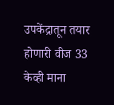उपकेंद्रातून तयार होणारी वीज 33 केव्ही माना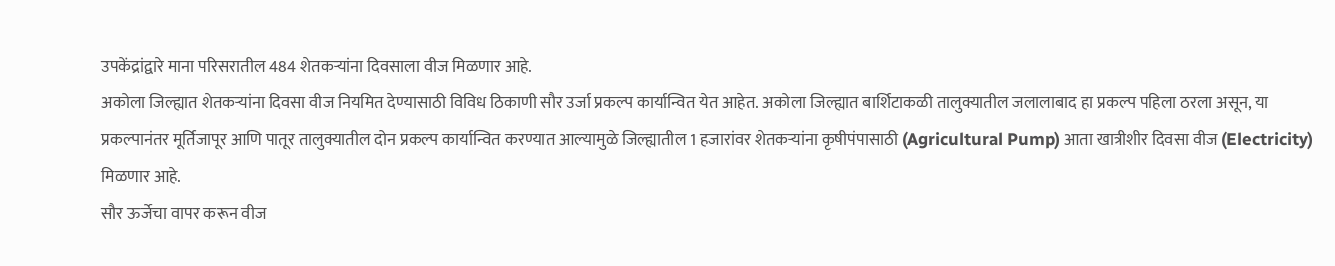उपकेंद्रांद्वारे माना परिसरातील 484 शेतकऱ्यांना दिवसाला वीज मिळणार आहे.
अकोला जिल्ह्यात शेतकऱ्यांना दिवसा वीज नियमित देण्यासाठी विविध ठिकाणी सौर उर्जा प्रकल्प कार्यान्वित येत आहेत. अकोला जिल्ह्यात बार्शिटाकळी तालुक्यातील जलालाबाद हा प्रकल्प पहिला ठरला असून, या प्रकल्पानंतर मूर्तिजापूर आणि पातूर तालुक्यातील दोन प्रकल्प कार्यान्वित करण्यात आल्यामुळे जिल्ह्यातील 1 हजारांवर शेतकऱ्यांना कृषीपंपासाठी (Agricultural Pump) आता खात्रीशीर दिवसा वीज (Electricity) मिळणार आहे.
सौर ऊर्जेचा वापर करून वीज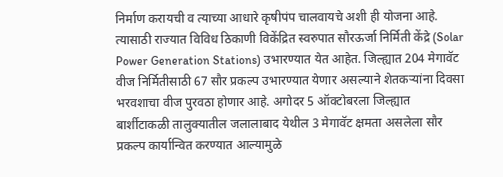निर्माण करायची व त्याच्या आधारे कृषीपंप चालवायचे अशी ही योजना आहे. त्यासाठी राज्यात विविध ठिकाणी विकेंद्रित स्वरुपात सौरऊर्जा निर्मिती केंद्रे (Solar Power Generation Stations) उभारण्यात येत आहेत. जिल्ह्यात 204 मेगावॅट वीज निर्मितीसाठी 67 सौर प्रकल्प उभारण्यात येणार असल्याने शेतकऱ्यांना दिवसा भरवशाचा वीज पुरवठा होणार आहे. अगोदर 5 ऑक्टोबरला जिल्ह्यात बार्शीटाकळी तालुक्यातील जलालाबाद येथील 3 मेगावॅट क्षमता असलेला सौर प्रकल्प कार्यान्वित करण्यात आल्यामुळे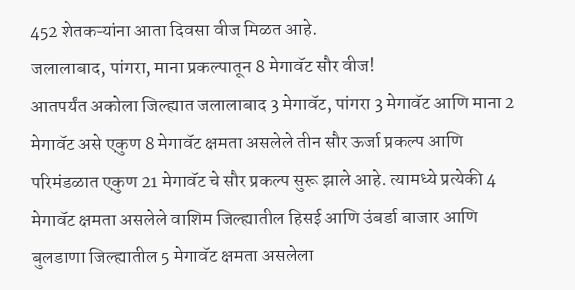452 शेतकऱ्यांना आता दिवसा वीज मिळत आहे.
जलालाबाद, पांगरा, माना प्रकल्पातून 8 मेगावॅट सौर वीज!
आतपर्यंत अकोला जिल्ह्यात जलालाबाद 3 मेगावॅट, पांगरा 3 मेगावॅट आणि माना 2 मेगावॅट असे एकुण 8 मेगावॅट क्षमता असलेले तीन सौर ऊर्जा प्रकल्प आणि परिमंडळात एकुण 21 मेगावॅट चे सौर प्रकल्प सुरू झाले आहे. त्यामध्ये प्रत्येकी 4 मेगावॅट क्षमता असलेले वाशिम जिल्ह्यातील हिसई आणि उंबर्डा बाजार आणि बुलडाणा जिल्ह्यातील 5 मेगावॅट क्षमता असलेला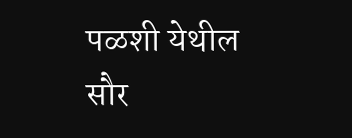पळशी येथील सौर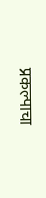प्रकल्पाचा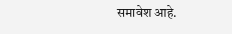समावेश आहे.